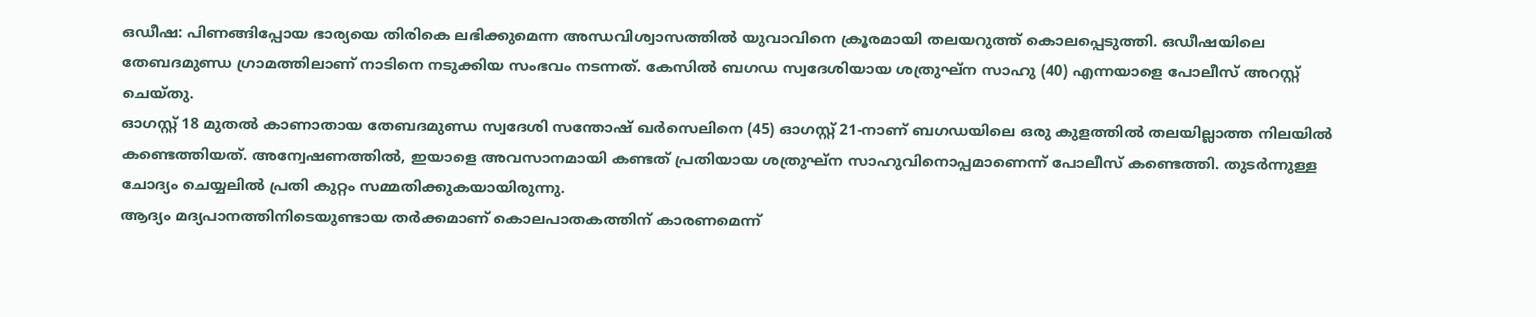ഒഡീഷ: പിണങ്ങിപ്പോയ ഭാര്യയെ തിരികെ ലഭിക്കുമെന്ന അന്ധവിശ്വാസത്തിൽ യുവാവിനെ ക്രൂരമായി തലയറുത്ത് കൊലപ്പെടുത്തി. ഒഡീഷയിലെ തേബദമുണ്ഡ ഗ്രാമത്തിലാണ് നാടിനെ നടുക്കിയ സംഭവം നടന്നത്. കേസിൽ ബഗഡ സ്വദേശിയായ ശത്രുഘ്ന സാഹു (40) എന്നയാളെ പോലീസ് അറസ്റ്റ് ചെയ്തു.
ഓഗസ്റ്റ് 18 മുതൽ കാണാതായ തേബദമുണ്ഡ സ്വദേശി സന്തോഷ് ഖർസെലിനെ (45) ഓഗസ്റ്റ് 21-നാണ് ബഗഡയിലെ ഒരു കുളത്തിൽ തലയില്ലാത്ത നിലയിൽ കണ്ടെത്തിയത്. അന്വേഷണത്തിൽ, ഇയാളെ അവസാനമായി കണ്ടത് പ്രതിയായ ശത്രുഘ്ന സാഹുവിനൊപ്പമാണെന്ന് പോലീസ് കണ്ടെത്തി. തുടർന്നുള്ള ചോദ്യം ചെയ്യലിൽ പ്രതി കുറ്റം സമ്മതിക്കുകയായിരുന്നു.
ആദ്യം മദ്യപാനത്തിനിടെയുണ്ടായ തർക്കമാണ് കൊലപാതകത്തിന് കാരണമെന്ന്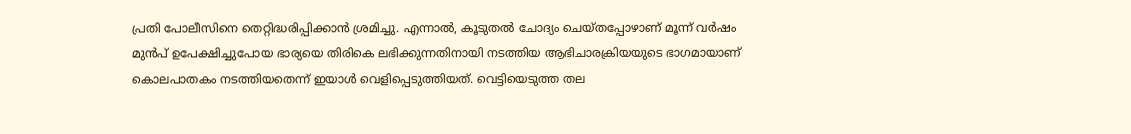പ്രതി പോലീസിനെ തെറ്റിദ്ധരിപ്പിക്കാൻ ശ്രമിച്ചു. എന്നാൽ, കൂടുതൽ ചോദ്യം ചെയ്തപ്പോഴാണ് മൂന്ന് വർഷം മുൻപ് ഉപേക്ഷിച്ചുപോയ ഭാര്യയെ തിരികെ ലഭിക്കുന്നതിനായി നടത്തിയ ആഭിചാരക്രിയയുടെ ഭാഗമായാണ് കൊലപാതകം നടത്തിയതെന്ന് ഇയാൾ വെളിപ്പെടുത്തിയത്. വെട്ടിയെടുത്ത തല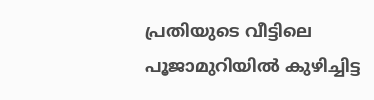പ്രതിയുടെ വീട്ടിലെ പൂജാമുറിയിൽ കുഴിച്ചിട്ട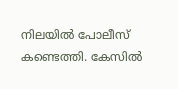നിലയിൽ പോലീസ് കണ്ടെത്തി. കേസിൽ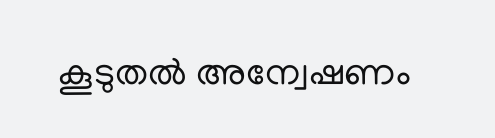കൂടുതൽ അന്വേഷണം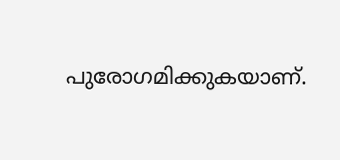പുരോഗമിക്കുകയാണ്.